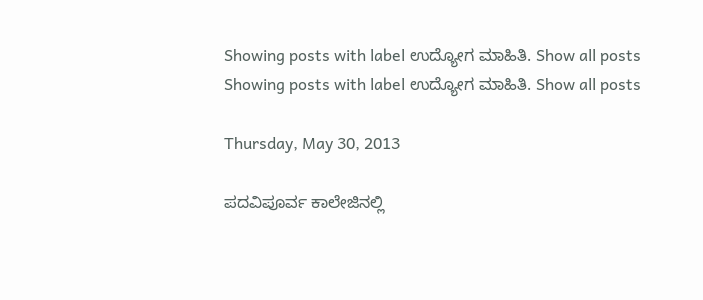Showing posts with label ಉದ್ಯೋಗ ಮಾಹಿತಿ. Show all posts
Showing posts with label ಉದ್ಯೋಗ ಮಾಹಿತಿ. Show all posts

Thursday, May 30, 2013

ಪದವಿಪೂರ್ವ ಕಾಲೇಜಿನಲ್ಲಿ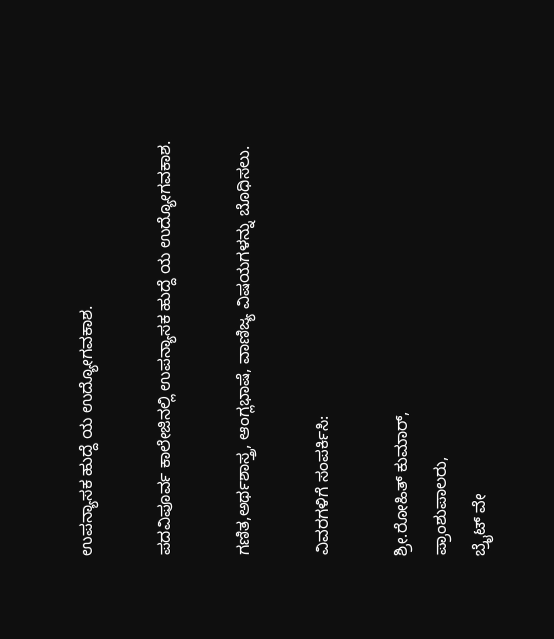ಉಪನ್ಯಾಸಕ ಹುದ್ದೆ ಯ ಉದ್ಯೋಗವಕಾಶ.

ಪದವಿಪೂರ್ವ ಕಾಲೇಜಿನಲ್ಲಿ ಉಪನ್ಯಾಸಕ ಹುದ್ದೆ ಯ ಉದ್ಯೋಗವಕಾಶ.

ಗಣಿತ,ಅರ್ಥಶಾಸ್ತ್ರ, ಆಂಗ್ಲಭಾಷೆ, ವಾಣಿಜ್ಯ ವಿಷಯಗಳನ್ನು ಬೊಧಿಸಲು.

ವಿವರಗಳಿಗೆ ಸಂಪರ್ಕಿಸಿ:

ಶ್ರೀ.ರೋಹಿತ್ ಕುಮಾರ್,
ಪ್ರಾಂಶುಪಾಲರು,
ಬ್ರೈಟ್ ವೇ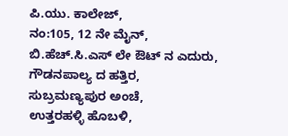ಪಿ.ಯು. ಕಾಲೇಜ್,
ನಂ:105, 12 ನೇ ಮೈನ್,
ಬಿ.ಹೆಚ್.ಸಿ.ಎಸ್ ಲೇ ಔಟ್ ನ ಎದುರು,
ಗೌಡನಪಾಲ್ಯ ದ ಹತ್ತಿರ,
ಸುಬ್ರಮಣ್ಯಪುರ ಅಂಚೆ,
ಉತ್ತರಹಳ್ಳಿ ಹೊಬಳಿ,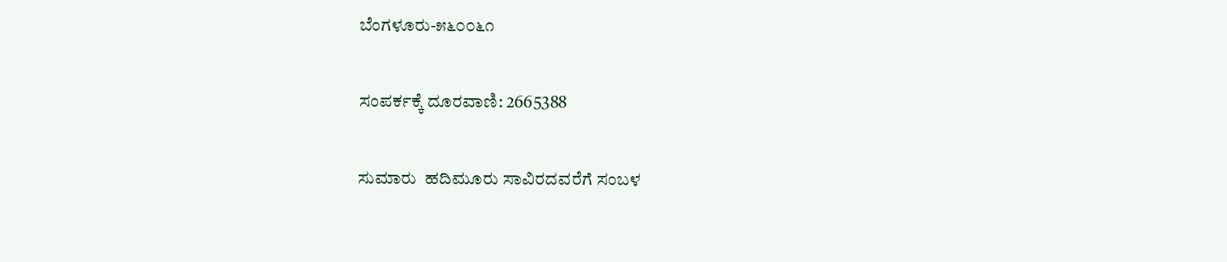ಬೆಂಗಳೂರು-೫೬೦೦೬೧

ಸಂಪರ್ಕಕ್ಕೆ ದೂರವಾಣಿ: 2665388

ಸುಮಾರು  ಹದಿಮೂರು ಸಾವಿರದವರೆಗೆ ಸಂಬಳ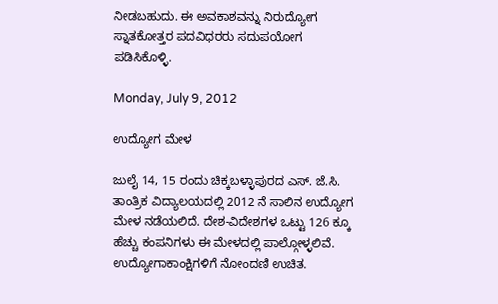ನೀಡಬಹುದು. ಈ ಅವಕಾಶವನ್ನು ನಿರುದ್ಯೋಗ ಸ್ನಾತಕೋತ್ತರ ಪದವಿಧರರು ಸದುಪಯೋಗ ಪಡಿಸಿಕೊಳ್ಳಿ.

Monday, July 9, 2012

ಉದ್ಯೋಗ ಮೇಳ

ಜುಲೈ 14, 15 ರಂದು ಚಿಕ್ಕಬಳ್ಳಾಪುರದ ಎಸ್. ಜೆ.ಸಿ. ತಾಂತ್ರಿಕ ವಿದ್ಯಾಲಯದಲ್ಲಿ 2012 ನೆ ಸಾಲಿನ ಉದ್ಯೋಗ ಮೇಳ ನಡೆಯಲಿದೆ. ದೇಶ-ವಿದೇಶಗಳ ಒಟ್ಟು 126 ಕ್ಕೂ ಹೆಚ್ಚು ಕಂಪನಿಗಳು ಈ ಮೇಳದಲ್ಲಿ ಪಾಲ್ಗೋಳ್ಳಲಿವೆ. ಉದ್ಯೋಗಾಕಾಂಕ್ಷಿಗಳಿಗೆ ನೋಂದಣಿ ಉಚಿತ.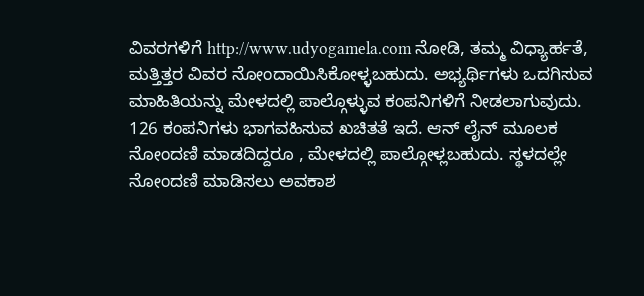ವಿವರಗಳಿಗೆ http://www.udyogamela.com ನೋಡಿ, ತಮ್ಮ ವಿಧ್ಯಾರ್ಹತೆ, ಮತ್ತಿತ್ತರ ವಿವರ ನೋಂದಾಯಿಸಿಕೋಳ್ಳಬಹುದು. ಅಭ್ಯರ್ಥಿಗಳು ಒದಗಿಸುವ ಮಾಹಿತಿಯನ್ನು ಮೇಳದಲ್ಲಿ ಪಾಲ್ಗೊಳ್ಳುವ ಕಂಪನಿಗಳಿಗೆ ನೀಡಲಾಗುವುದು. 126 ಕಂಪನಿಗಳು ಭಾಗವಹಿಸುವ ಖಚಿತತೆ ಇದೆ. ಆನ್ ಲೈನ್ ಮೂಲಕ ನೋಂದಣಿ ಮಾಡದಿದ್ದರೂ , ಮೇಳದಲ್ಲಿ ಪಾಲ್ಗೋಳ್ಲಬಹುದು. ಸ್ಥಳದಲ್ಲೇ ನೋಂದಣಿ ಮಾಡಿಸಲು ಅವಕಾಶ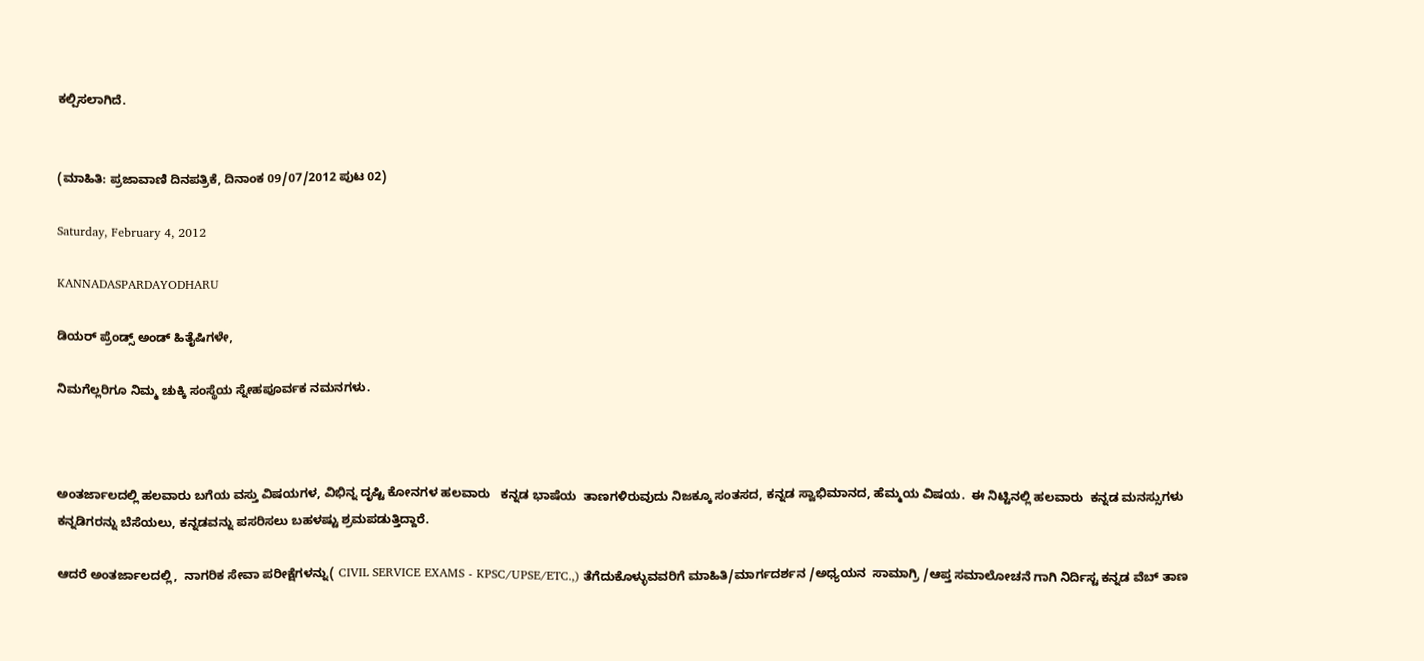ಕಲ್ಪಿಸಲಾಗಿದೆ.


(ಮಾಹಿತಿ: ಪ್ರಜಾವಾಣಿ ದಿನಪತ್ರಿಕೆ, ದಿನಾಂಕ 09/07/2012 ಪುಟ 02)

Saturday, February 4, 2012

KANNADASPARDAYODHARU

ಡಿಯರ್ ಪ್ರೆಂಡ್ಸ್ ಅಂಡ್ ಹಿತೈಷಿಗಳೇ,

ನಿಮಗೆಲ್ಲರಿಗೂ ನಿಮ್ಮ ಚುಕ್ಕಿ ಸಂಸ್ಥೆಯ ಸ್ನೇಹಪೂರ್ವಕ ನಮನಗಳು.



ಅಂತರ್ಜಾಲದಲ್ಲಿ ಹಲವಾರು ಬಗೆಯ ವಸ್ತು ವಿಷಯಗಳ, ವಿಭಿನ್ನ ದೃಷ್ಟಿ ಕೋನಗಳ ಹಲವಾರು   ಕನ್ನಡ ಭಾಷೆಯ  ತಾಣಗಳಿರುವುದು ನಿಜಕ್ಕೂ ಸಂತಸದ, ಕನ್ನಡ ಸ್ವಾಭಿಮಾನದ, ಹೆಮ್ಮಯ ವಿಷಯ.  ಈ ನಿಟ್ಟಿನಲ್ಲಿ ಹಲವಾರು  ಕನ್ನಡ ಮನಸ್ಸುಗಳು ಕನ್ನಡಿಗರನ್ನು ಬೆಸೆಯಲು, ಕನ್ನಡವನ್ನು ಪಸರಿಸಲು ಬಹಳಷ್ಟು ಶ್ರಮಪಡುತ್ತಿದ್ದಾರೆ.

ಆದರೆ ಅಂತರ್ಜಾಲದಲ್ಲಿ,  ನಾಗರಿಕ ಸೇವಾ ಪರೀಕ್ಷೆಗಳನ್ನು( CIVIL SERVICE EXAMS - KPSC/UPSE/ETC.,) ತೆಗೆದುಕೊಳ್ಳುವವರಿಗೆ ಮಾಹಿತಿ/ಮಾರ್ಗದರ್ಶನ /ಅಧ್ಯಯನ  ಸಾಮಾಗ್ರಿ /ಆಪ್ತ ಸಮಾಲೋಚನೆ ಗಾಗಿ ನಿರ್ದಿಸ್ಟ ಕನ್ನಡ ವೆಬ್ ತಾಣ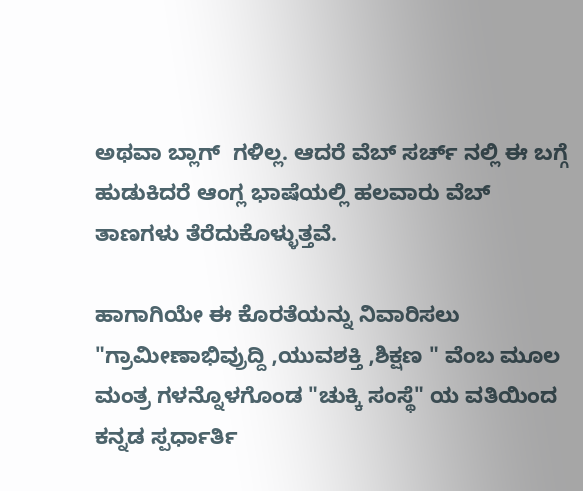ಅಥವಾ ಬ್ಲಾಗ್  ಗಳಿಲ್ಲ. ಆದರೆ ವೆಬ್ ಸರ್ಚ್ ನಲ್ಲಿ ಈ ಬಗ್ಗೆ ಹುಡುಕಿದರೆ ಆಂಗ್ಲ ಭಾಷೆಯಲ್ಲಿ ಹಲವಾರು ವೆಬ್ ತಾಣಗಳು ತೆರೆದುಕೊಳ್ಳುತ್ತವೆ.

ಹಾಗಾಗಿಯೇ ಈ ಕೊರತೆಯನ್ನು ನಿವಾರಿಸಲು "ಗ್ರಾಮೀಣಾಭಿವ್ರುದ್ದಿ ,ಯುವಶಕ್ತಿ ,ಶಿಕ್ಷಣ " ವೆಂಬ ಮೂಲ ಮಂತ್ರ ಗಳನ್ನೊಳಗೊಂಡ "ಚುಕ್ಕಿ ಸಂಸ್ಥೆ" ಯ ವತಿಯಿಂದ ಕನ್ನಡ ಸ್ಪರ್ಧಾರ್ತಿ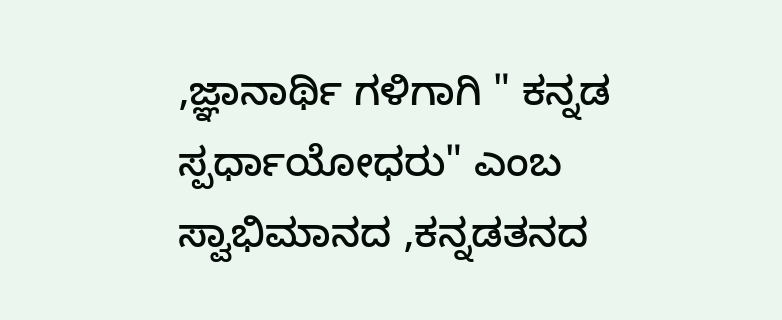,ಜ್ಞಾನಾರ್ಥಿ ಗಳಿಗಾಗಿ " ಕನ್ನಡ ಸ್ಪರ್ಧಾಯೋಧರು" ಎಂಬ ಸ್ವಾಭಿಮಾನದ ,ಕನ್ನಡತನದ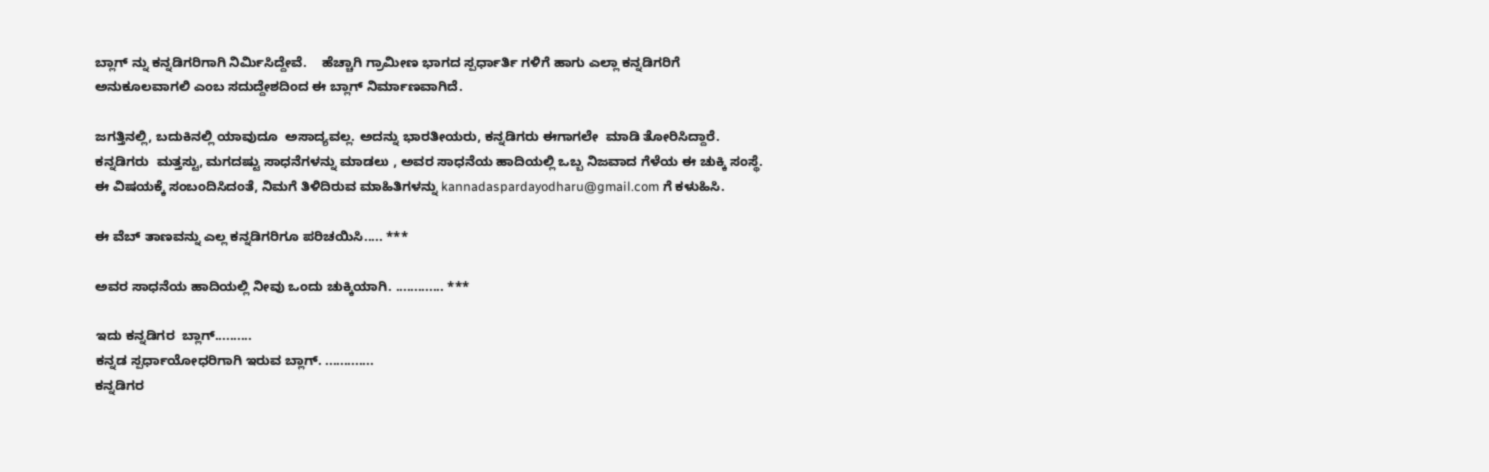ಬ್ಲಾಗ್ ನ್ನು ಕನ್ನಡಿಗರಿಗಾಗಿ ನಿರ್ಮಿಸಿದ್ದೇವೆ.    ಹೆಚ್ಚಾಗಿ ಗ್ರಾಮೀಣ ಭಾಗದ ಸ್ಪರ್ಧಾರ್ತಿ ಗಳಿಗೆ ಹಾಗು ಎಲ್ಲಾ ಕನ್ನಡಿಗರಿಗೆ ಅನುಕೂಲವಾಗಲಿ ಎಂಬ ಸದುದ್ದೇಶದಿಂದ ಈ ಬ್ಲಾಗ್ ನಿರ್ಮಾಣವಾಗಿದೆ.

ಜಗತ್ತಿನಲ್ಲಿ, ಬದುಕಿನಲ್ಲಿ ಯಾವುದೂ  ಅಸಾದ್ಯವಲ್ಲ. ಅದನ್ನು ಭಾರತೀಯರು, ಕನ್ನಡಿಗರು ಈಗಾಗಲೇ  ಮಾಡಿ ತೋರಿಸಿದ್ದಾರೆ. ಕನ್ನಡಿಗರು  ಮತ್ತಸ್ಟು, ಮಗದಷ್ಟು ಸಾಧನೆಗಳನ್ನು ಮಾಡಲು , ಅವರ ಸಾಧನೆಯ ಹಾದಿಯಲ್ಲಿ ಒಬ್ಬ ನಿಜವಾದ ಗೆಳೆಯ ಈ ಚುಕ್ಕಿ ಸಂಸ್ಥೆ. ಈ ವಿಷಯಕ್ಕೆ ಸಂಬಂದಿಸಿದಂತೆ, ನಿಮಗೆ ತಿಳಿದಿರುವ ಮಾಹಿತಿಗಳನ್ನು kannadaspardayodharu@gmail.com ಗೆ ಕಳುಹಿಸಿ.

ಈ ವೆಬ್ ತಾಣವನ್ನು ಎಲ್ಲ ಕನ್ನಡಿಗರಿಗೂ ಪರಿಚಯಿಸಿ..... ***

ಅವರ ಸಾಧನೆಯ ಹಾದಿಯಲ್ಲಿ ನೀವು ಒಂದು ಚುಕ್ಕಿಯಾಗಿ. ............. ***

ಇದು ಕನ್ನಡಿಗರ  ಬ್ಲಾಗ್..........
ಕನ್ನಡ ಸ್ಪರ್ಧಾಯೋಧರಿಗಾಗಿ ಇರುವ ಬ್ಲಾಗ್. .............
ಕನ್ನಡಿಗರ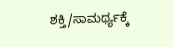ಶಕ್ತಿ/ಸಾಮರ್ಥ್ಯಕ್ಕೆ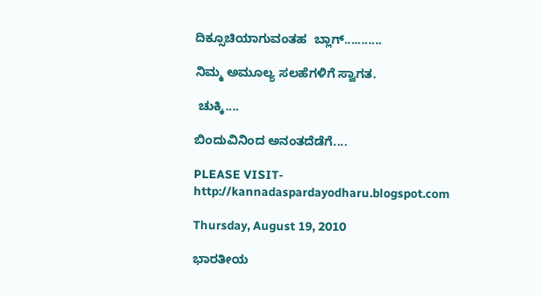ದಿಕ್ಸೂಚಿಯಾಗುವಂತಹ  ಬ್ಲಾಗ್...........

ನಿಮ್ಮ ಅಮೂಲ್ಯ ಸಲಹೆಗಳಿಗೆ ಸ್ವಾಗತ.

 ಚುಕ್ಕಿ....

ಬಿಂದುವಿನಿಂದ ಅನಂತದೆಡೆಗೆ....

PLEASE VISIT- http://kannadaspardayodharu.blogspot.com

Thursday, August 19, 2010

ಭಾರತೀಯ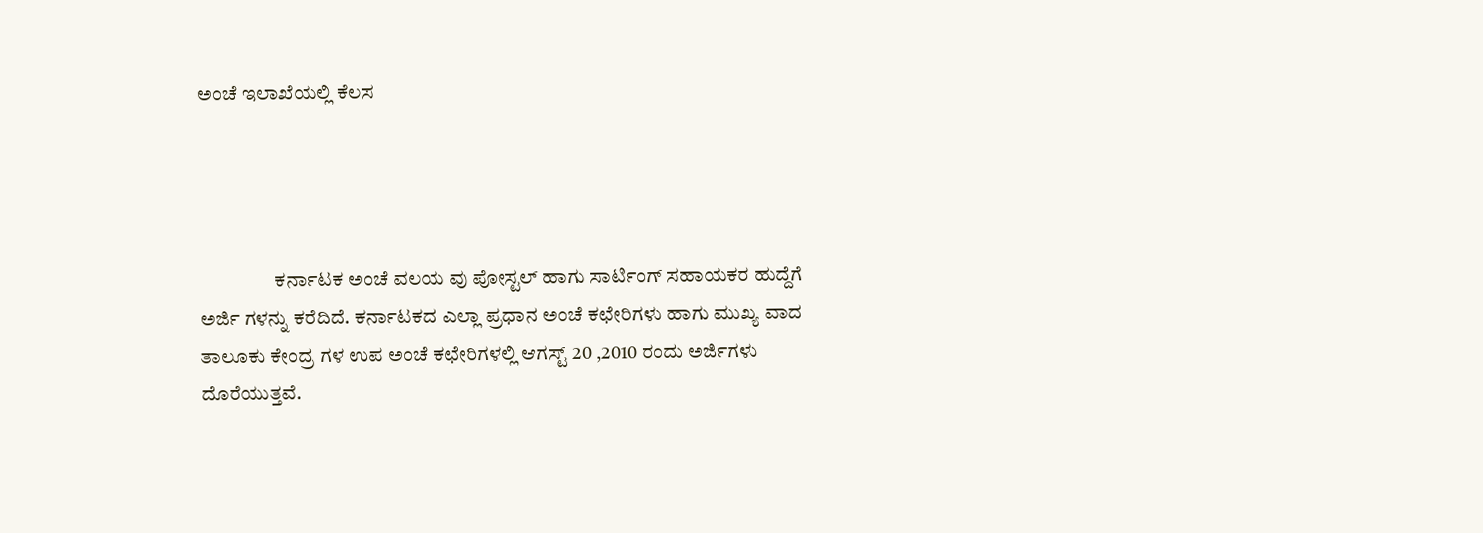ಅಂಚೆ ಇಲಾಖೆಯಲ್ಲಿ ಕೆಲಸ




                   ಕರ್ನಾಟಕ ಅಂಚೆ ವಲಯ ವು ಪೋಸ್ಟಲ್ ಹಾಗು ಸಾರ್ಟಿಂಗ್ ಸಹಾಯಕರ ಹುದ್ದೆಗೆ ಅರ್ಜಿ ಗಳನ್ನು ಕರೆದಿದೆ. ಕರ್ನಾಟಕದ ಎಲ್ಲಾ ಪ್ರಧಾನ ಅಂಚೆ ಕಛೇರಿಗಳು ಹಾಗು ಮುಖ್ಯ ವಾದ  ತಾಲೂಕು ಕೇಂದ್ರ ಗಳ ಉಪ ಅಂಚೆ ಕಛೇರಿಗಳಲ್ಲಿ ಆಗಸ್ಟ್ 20 ,2010 ರಂದು ಅರ್ಜಿಗಳು ದೊರೆಯುತ್ತವೆ.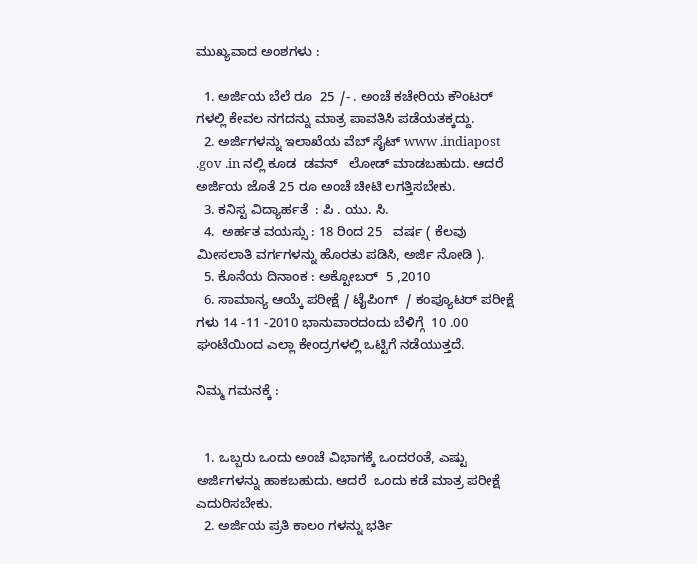ಮುಖ್ಯವಾದ ಅಂಶಗಳು :

  1. ಅರ್ಜಿಯ ಬೆಲೆ ರೂ  25 /- . ಅಂಚೆ ಕಚೇರಿಯ ಕೌಂಟರ್ ಗಳಲ್ಲಿ ಕೇವಲ ನಗದನ್ನು ಮಾತ್ರ ಪಾವತಿಸಿ ಪಡೆಯತಕ್ಕದ್ದು.
  2. ಅರ್ಜಿಗಳನ್ನು ಇಲಾಖೆಯ ವೆಬ್ ಸೈಟ್ www .indiapost .gov .in ನಲ್ಲಿ ಕೂಡ  ಡವನ್   ಲೋಡ್ ಮಾಡಬಹುದು. ಆದರೆ ಅರ್ಜಿಯ ಜೊತೆ 25 ರೂ ಅಂಚೆ ಚೀಟಿ ಲಗತ್ತಿಸಬೇಕು.
  3. ಕನಿಸ್ಟ ವಿದ್ಯಾರ್ಹತೆ  : ಪಿ . ಯು. ಸಿ.
  4.  ಅರ್ಹತ ವಯಸ್ಸು : 18 ರಿಂದ 25   ವರ್ಷ ( ಕೆಲವು ಮೀಸಲಾತಿ ವರ್ಗಗಳನ್ನು ಹೊರತು ಪಡಿಸಿ, ಅರ್ಜಿ ನೋಡಿ ).
  5. ಕೊನೆಯ ದಿನಾಂಕ : ಅಕ್ಟೋಬರ್  5 ,2010
  6. ಸಾಮಾನ್ಯ ಆಯ್ಕೆ ಪರೀಕ್ಷೆ / ಟೈಪಿಂಗ್  / ಕಂಪ್ಯೂಟರ್ ಪರೀಕ್ಷೆ ಗಳು 14 -11 -2010 ಭಾನುವಾರದಂದು ಬೆಳಿಗ್ಗೆ  10 .00 ಘಂಟೆಯಿಂದ ಎಲ್ಲಾ ಕೇಂದ್ರಗಳಲ್ಲಿ ಒಟ್ಟಿಗೆ ನಡೆಯುತ್ತದೆ.

ನಿಮ್ಮ ಗಮನಕ್ಕೆ :


  1. ಒಬ್ಬರು ಒಂದು ಅಂಚೆ ವಿಭಾಗಕ್ಕೆ ಒಂದರಂತೆ, ಎಷ್ಟು ಅರ್ಜಿಗಳನ್ನು ಹಾಕಬಹುದು. ಆದರೆ  ಒಂದು ಕಡೆ ಮಾತ್ರ ಪರೀಕ್ಷೆ ಎದುರಿಸಬೇಕು.
  2. ಅರ್ಜಿಯ ಪ್ರತಿ ಕಾಲಂ ಗಳನ್ನು ಭರ್ತಿ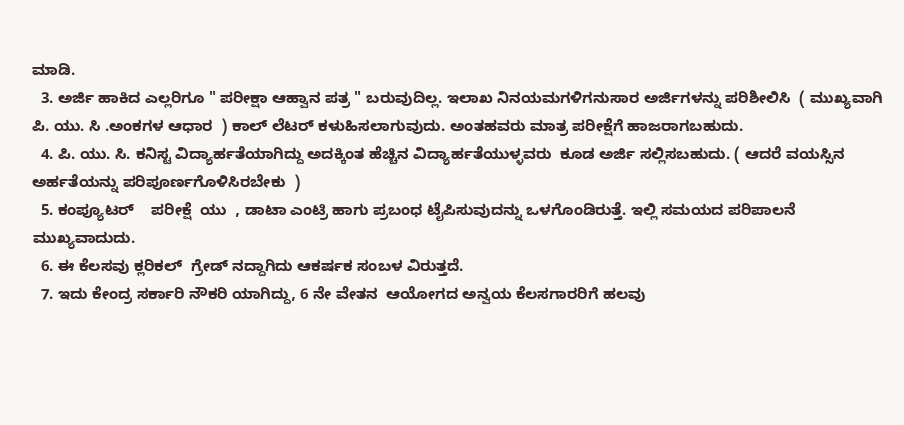ಮಾಡಿ.
  3. ಅರ್ಜಿ ಹಾಕಿದ ಎಲ್ಲರಿಗೂ " ಪರೀಕ್ಷಾ ಆಹ್ವಾನ ಪತ್ರ " ಬರುವುದಿಲ್ಲ. ಇಲಾಖ ನಿನಯಮಗಳಿಗನುಸಾರ ಅರ್ಜಿಗಳನ್ನು ಪರಿಶೀಲಿಸಿ  ( ಮುಖ್ಯವಾಗಿ ಪಿ. ಯು. ಸಿ .ಅಂಕಗಳ ಆಧಾರ  ) ಕಾಲ್ ಲೆಟರ್ ಕಳುಹಿಸಲಾಗುವುದು. ಅಂತಹವರು ಮಾತ್ರ ಪರೀಕ್ಷೆಗೆ ಹಾಜರಾಗಬಹುದು.
  4. ಪಿ. ಯು. ಸಿ. ಕನಿಸ್ಟ ವಿದ್ಯಾರ್ಹತೆಯಾಗಿದ್ದು ಅದಕ್ಕಿಂತ ಹೆಚ್ಚಿನ ವಿದ್ಯಾರ್ಹತೆಯುಳ್ಳವರು  ಕೂಡ ಅರ್ಜಿ ಸಲ್ಲಿಸಬಹುದು. ( ಆದರೆ ವಯಸ್ಸಿನ ಅರ್ಹತೆಯನ್ನು ಪರಿಪೂರ್ಣಗೊಳಿಸಿರಬೇಕು  )
  5. ಕಂಪ್ಯೂಟರ್    ಪರೀಕ್ಷೆ  ಯು  , ಡಾಟಾ ಎಂಟ್ರಿ ಹಾಗು ಪ್ರಬಂಧ ಟೈಪಿಸುವುದನ್ನು ಒಳಗೊಂಡಿರುತ್ತೆ. ಇಲ್ಲಿ ಸಮಯದ ಪರಿಪಾಲನೆ ಮುಖ್ಯವಾದುದು.
  6. ಈ ಕೆಲಸವು ಕ್ಲರಿಕಲ್  ಗ್ರೇಡ್ ನದ್ದಾಗಿದು ಆಕರ್ಷಕ ಸಂಬಳ ವಿರುತ್ತದೆ.
  7. ಇದು ಕೇಂದ್ರ ಸರ್ಕಾರಿ ನೌಕರಿ ಯಾಗಿದ್ದು, 6 ನೇ ವೇತನ  ಆಯೋಗದ ಅನ್ವಯ ಕೆಲಸಗಾರರಿಗೆ ಹಲವು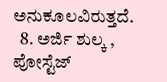ಅನುಕೂಲವಿರುತ್ತದೆ.
  8. ಅರ್ಜಿ ಶುಲ್ಕ , ಪೋಸ್ಟೆಜ್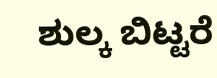ಶುಲ್ಕ ಬಿಟ್ಟರೆ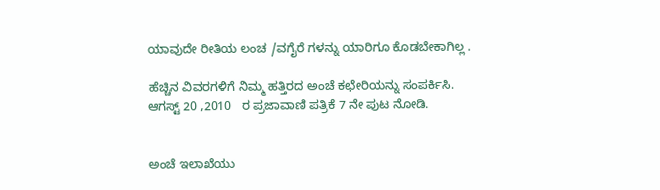ಯಾವುದೇ ರೀತಿಯ ಲಂಚ /ವಗೈರೆ ಗಳನ್ನು ಯಾರಿಗೂ ಕೊಡಬೇಕಾಗಿಲ್ಲ .

ಹೆಚ್ಚಿನ ವಿವರಗಳಿಗೆ ನಿಮ್ಮ ಹತ್ತಿರದ ಅಂಚೆ ಕಛೇರಿಯನ್ನು ಸಂಪರ್ಕಿಸಿ. ಆಗಸ್ಟ್ 20 ,2010   ರ ಪ್ರಜಾವಾಣಿ ಪತ್ರಿಕೆ 7 ನೇ ಪುಟ ನೋಡಿ.


ಅಂಚೆ ಇಲಾಖೆಯು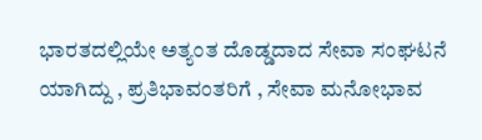ಭಾರತದಲ್ಲಿಯೇ ಅತ್ಯಂತ ದೊಡ್ಡದಾದ ಸೇವಾ ಸಂಘಟನೆ ಯಾಗಿದ್ದು , ಪ್ರತಿಭಾವಂತರಿಗೆ , ಸೇವಾ ಮನೋಭಾವ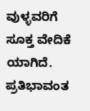ವುಳ್ಳವರಿಗೆ ಸೂಕ್ತ ವೇದಿಕೆ ಯಾಗಿದೆ. ಪ್ರತಿಭಾವಂತ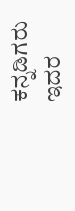ಕನ್ನಡಿಗರು  ಇದರ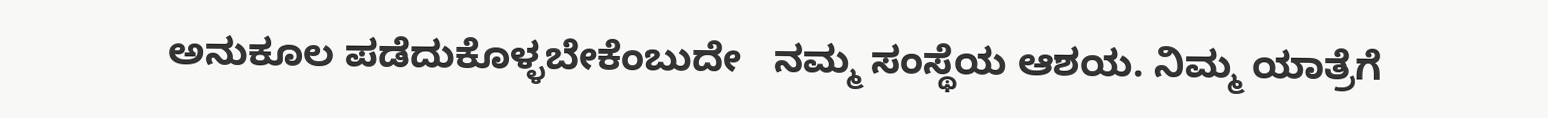ಅನುಕೂಲ ಪಡೆದುಕೊಳ್ಳಬೇಕೆಂಬುದೇ   ನಮ್ಮ ಸಂಸ್ಥೆಯ ಆಶಯ. ನಿಮ್ಮ ಯಾತ್ರೆಗೆ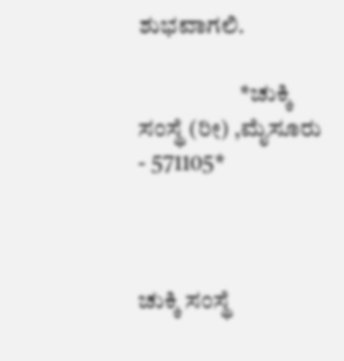ಶುಭವಾಗಲಿ.

                     *ಚುಕ್ಕಿ ಸಂಸ್ಥೆ (ರೀ) ,ಮೈಸೂರು - 571105*



ಚುಕ್ಕಿ ಸಂಸ್ಥೆ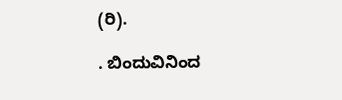(ರಿ).

. ಬಿಂದುವಿನಿಂದ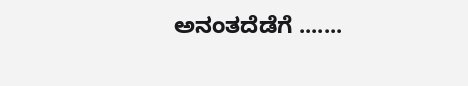ಅನಂತದೆಡೆಗೆ .......